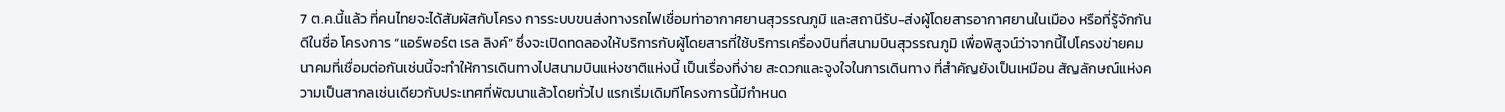7 ต.ค.นี้แล้ว ที่คนไทยจะได้สัมผัสกับโครง การระบบขนส่งทางรถไฟเชื่อมท่าอากาศยานสุวรรณภูมิ และสถานีรับ-ส่งผู้โดยสารอากาศยานในเมือง หรือที่รู้จักกันดีในชื่อ โครงการ “แอร์พอร์ต เรล ลิงค์” ซึ่งจะเปิดทดลองให้บริการกับผู้โดยสารที่ใช้บริการเครื่องบินที่สนามบินสุวรรณภูมิ เพื่อพิสูจน์ว่าจากนี้ไปโครงข่ายคมนาคมที่เชื่อมต่อกันเช่นนี้จะทำให้การเดินทางไปสนามบินแห่งชาติแห่งนี้ เป็นเรื่องที่ง่าย สะดวกและจูงใจในการเดินทาง ที่สำคัญยังเป็นเหมือน สัญลักษณ์แห่งความเป็นสากลเช่นเดียวกับประเทศที่พัฒนาแล้วโดยทั่วไป แรกเริ่มเดิมทีโครงการนี้มีกำหนด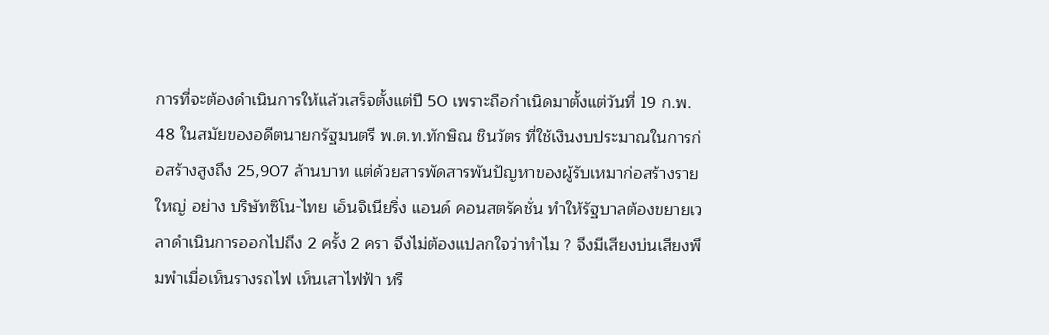การที่จะต้องดำเนินการให้แล้วเสร็จตั้งแต่ปี 50 เพราะถือกำเนิดมาตั้งแต่วันที่ 19 ก.พ. 48 ในสมัยของอดีตนายกรัฐมนตรี พ.ต.ท.ทักษิณ ชินวัตร ที่ใช้เงินงบประมาณในการก่อสร้างสูงถึง 25,907 ล้านบาท แต่ด้วยสารพัดสารพันปัญหาของผู้รับเหมาก่อสร้างรายใหญ่ อย่าง บริษัทซิโน-ไทย เอ็นจิเนียริ่ง แอนด์ คอนสตรัคชั่น ทำให้รัฐบาลต้องขยายเวลาดำเนินการออกไปถึง 2 ครั้ง 2 ครา จึงไม่ต้องแปลกใจว่าทำไม ? จึงมีเสียงบ่นเสียงพึมพำเมื่อเห็นรางรถไฟ เห็นเสาไฟฟ้า หรื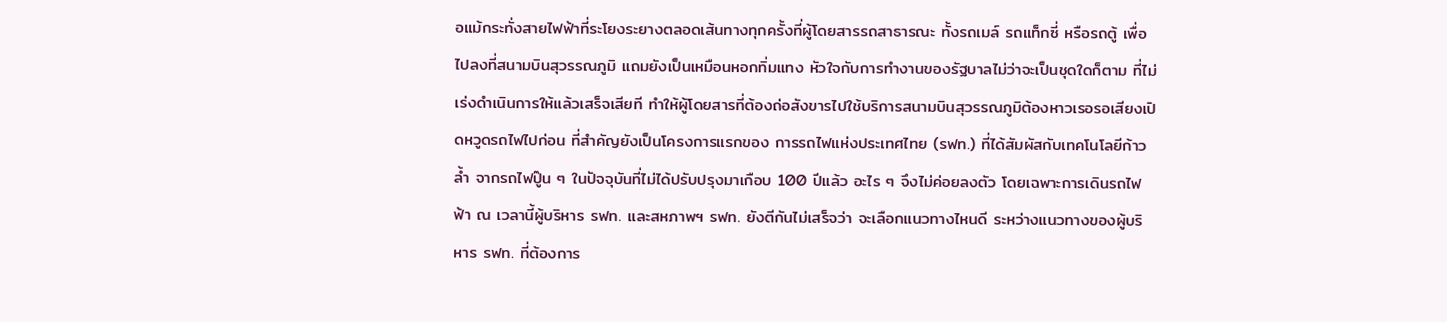อแม้กระทั่งสายไฟฟ้าที่ระโยงระยางตลอดเส้นทางทุกครั้งที่ผู้โดยสารรถสาธารณะ ทั้งรถเมล์ รถแท็กซี่ หรือรถตู้ เพื่อไปลงที่สนามบินสุวรรณภูมิ แถมยังเป็นเหมือนหอกทิ่มแทง หัวใจกับการทำงานของรัฐบาลไม่ว่าจะเป็นชุดใดก็ตาม ที่ไม่เร่งดำเนินการให้แล้วเสร็จเสียที ทำให้ผู้โดยสารที่ต้องถ่อสังขารไปใช้บริการสนามบินสุวรรณภูมิต้องหาวเรอรอเสียงเปิดหวูดรถไฟไปก่อน ที่สำคัญยังเป็นโครงการแรกของ การรถไฟแห่งประเทศไทย (รฟท.) ที่ได้สัมผัสกับเทคโนโลยีก้าวล้ำ จากรถไฟปู๊น ๆ ในปัจจุบันที่ไม่ได้ปรับปรุงมาเกือบ 100 ปีแล้ว อะไร ๆ จึงไม่ค่อยลงตัว โดยเฉพาะการเดินรถไฟฟ้า ณ เวลานี้ผู้บริหาร รฟท. และสหภาพฯ รฟท. ยังตีกันไม่เสร็จว่า จะเลือกแนวทางไหนดี ระหว่างแนวทางของผู้บริหาร รฟท. ที่ต้องการ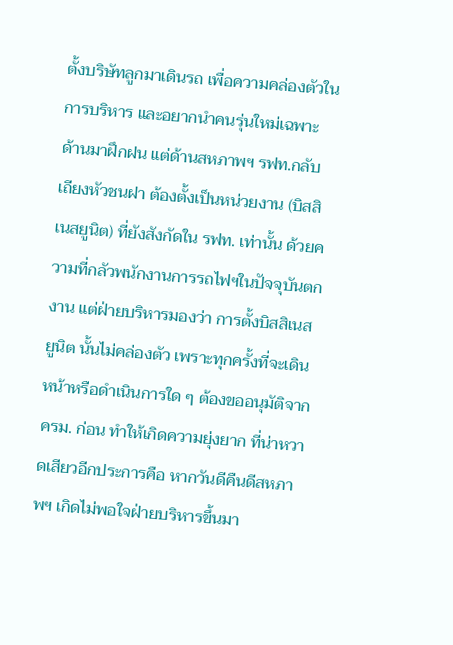ตั้งบริษัทลูกมาเดินรถ เพื่อความคล่องตัวในการบริหาร และอยากนำคนรุ่นใหม่เฉพาะด้านมาฝึกฝน แต่ด้านสหภาพฯ รฟท.กลับเถียงหัวชนฝา ต้องตั้งเป็นหน่วยงาน (บิสสิเนสยูนิต) ที่ยังสังกัดใน รฟท. เท่านั้น ด้วยความที่กลัวพนักงานการรถไฟฯในปัจจุบันตกงาน แต่ฝ่ายบริหารมองว่า การตั้งบิสสิเนส ยูนิต นั้นไม่คล่องตัว เพราะทุกครั้งที่จะเดิน หน้าหรือดำเนินการใด ๆ ต้องขออนุมัติจาก ครม. ก่อน ทำให้เกิดความยุ่งยาก ที่น่าหวาดเสียวอีกประการคือ หากวันดีคืนดีสหภาพฯ เกิดไม่พอใจฝ่ายบริหารขึ้นมา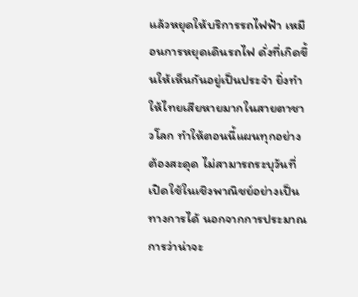แล้วหยุดให้บริการรถไฟฟ้า เหมือนการหยุดเดินรถไฟ ดั่งที่เกิดขึ้นให้เห็นกันอยู่เป็นประจำ ยิ่งทำให้ไทยเสียหายมากในสายตาชาวโลก ทำให้ตอนนี้แผนทุกอย่างต้องสะดุด ไม่สามารถระบุวันที่เปิดใช้ในเชิงพาณิชย์อย่างเป็นทางการได้ นอกจากการประมาณการว่าน่าจะ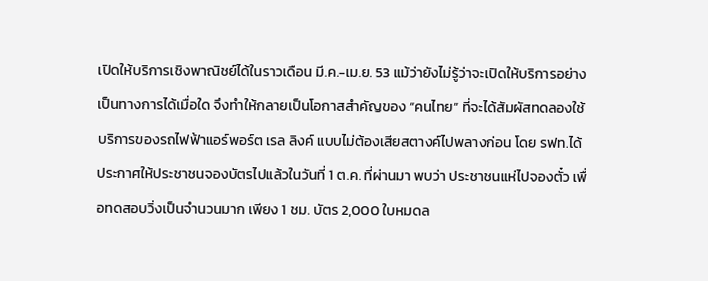เปิดให้บริการเชิงพาณิชย์ได้ในราวเดือน มี.ค.-เม.ย. 53 แม้ว่ายังไม่รู้ว่าจะเปิดให้บริการอย่างเป็นทางการได้เมื่อใด จึงทำให้กลายเป็นโอกาสสำคัญของ “คนไทย” ที่จะได้สัมผัสทดลองใช้บริการของรถไฟฟ้าแอร์พอร์ต เรล ลิงค์ แบบไม่ต้องเสียสตางค์ไปพลางก่อน โดย รฟท.ได้ประกาศให้ประชาชนจองบัตรไปแล้วในวันที่ 1 ต.ค. ที่ผ่านมา พบว่า ประชาชนแห่ไปจองตั๋ว เพื่อทดสอบวิ่งเป็นจำนวนมาก เพียง 1 ชม. บัตร 2,000 ใบหมดล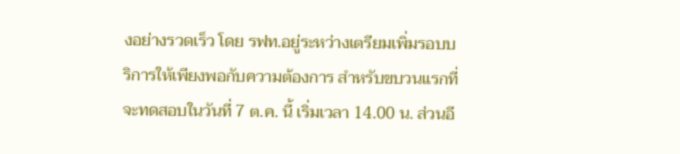งอย่างรวดเร็ว โดย รฟท.อยู่ระหว่างเตรียมเพิ่มรอบบริการให้เพียงพอกับความต้องการ สำหรับขบวนแรกที่จะทดสอบในวันที่ 7 ต.ค. นี้ เริ่มเวลา 14.00 น. ส่วนอี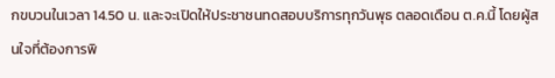กขบวนในเวลา 14.50 น. และจะเปิดให้ประชาชนทดสอบบริการทุกวันพุธ ตลอดเดือน ต.ค.นี้ โดยผู้สนใจที่ต้องการพิ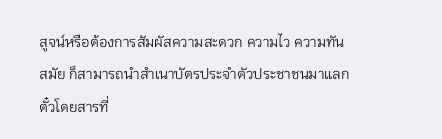สูจน์หรือต้องการสัมผัสความสะดวก ความไว ความทันสมัย ก็สามารถนำสำเนาบัตรประจำตัวประชาชนมาแลกตั๋วโดยสารที่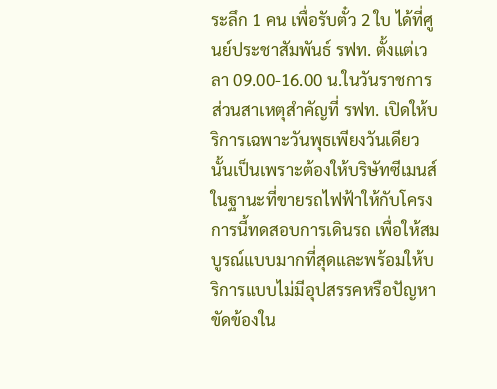ระลึก 1 คน เพื่อรับตั๋ว 2 ใบ ได้ที่ศูนย์ประชาสัมพันธ์ รฟท. ตั้งแต่เวลา 09.00-16.00 น.ในวันราชการ ส่วนสาเหตุสำคัญที่ รฟท. เปิดให้บริการเฉพาะวันพุธเพียงวันเดียวนั้นเป็นเพราะต้องให้บริษัทซีเมนส์ ในฐานะที่ขายรถไฟฟ้าให้กับโครงการนี้ทดสอบการเดินรถ เพื่อให้สมบูรณ์แบบมากที่สุดและพร้อมให้บริการแบบไม่มีอุปสรรคหรือปัญหาขัดข้องใน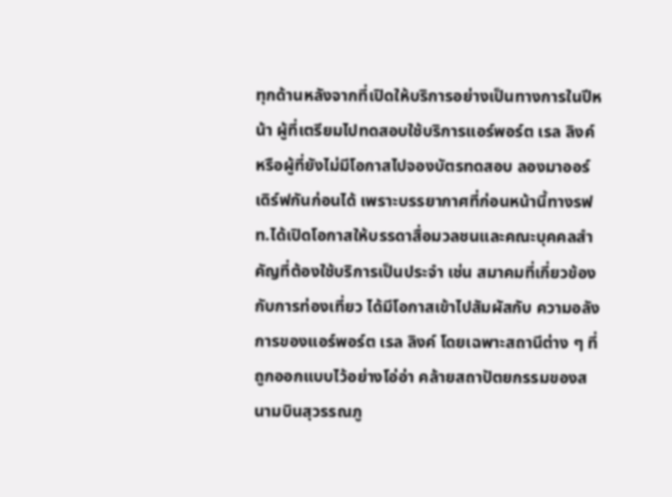ทุกด้านหลังจากที่เปิดให้บริการอย่างเป็นทางการในปีหน้า ผู้ที่เตรียมไปทดสอบใช้บริการแอร์พอร์ต เรล ลิงค์ หรือผู้ที่ยังไม่มีโอกาสไปจองบัตรทดสอบ ลองมาออร์เดิร์ฟกันก่อนได้ เพราะบรรยากาศที่ก่อนหน้านี้ทางรฟท.ได้เปิดโอกาสให้บรรดาสื่อมวลชนและคณะบุคคลสำคัญที่ต้องใช้บริการเป็นประจำ เช่น สมาคมที่เกี่ยวข้องกับการท่องเที่ยว ได้มีโอกาสเข้าไปสัมผัสกับ ความอลังการของแอร์พอร์ต เรล ลิงค์ โดยเฉพาะสถานีต่าง ๆ ที่ถูกออกแบบไว้อย่างโอ่อ่า คล้ายสถาปัตยกรรมของสนามบินสุวรรณภู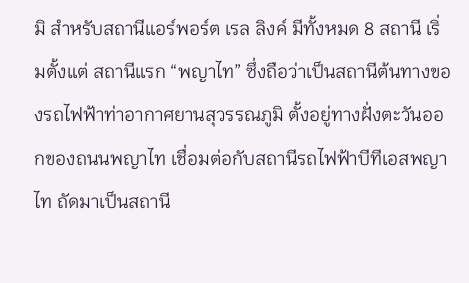มิ สำหรับสถานีแอร์พอร์ต เรล ลิงค์ มีทั้งหมด 8 สถานี เริ่มตั้งแต่ สถานีแรก “พญาไท” ซึ่งถือว่าเป็นสถานีต้นทางของรถไฟฟ้าท่าอากาศยานสุวรรณภูมิ ตั้งอยู่ทางฝั่งตะวันออกของถนนพญาไท เชื่อมต่อกับสถานีรถไฟฟ้าบีทีเอสพญาไท ถัดมาเป็นสถานี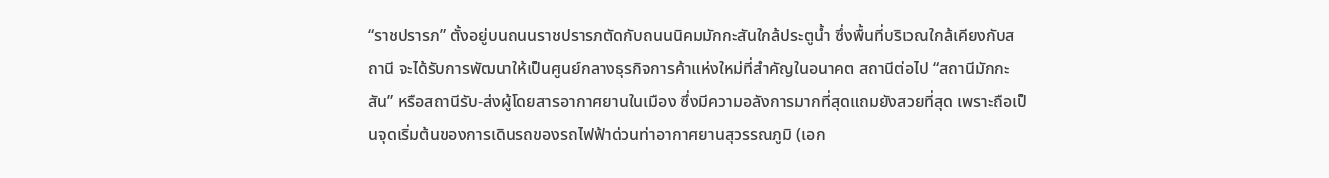“ราชปรารภ” ตั้งอยู่บนถนนราชปรารภตัดกับถนนนิคมมักกะสันใกล้ประตูน้ำ ซึ่งพื้นที่บริเวณใกล้เคียงกับสถานี จะได้รับการพัฒนาให้เป็นศูนย์กลางธุรกิจการค้าแห่งใหม่ที่สำคัญในอนาคต สถานีต่อไป “สถานีมักกะสัน” หรือสถานีรับ-ส่งผู้โดยสารอากาศยานในเมือง ซึ่งมีความอลังการมากที่สุดแถมยังสวยที่สุด เพราะถือเป็นจุดเริ่มต้นของการเดินรถของรถไฟฟ้าด่วนท่าอากาศยานสุวรรณภูมิ (เอก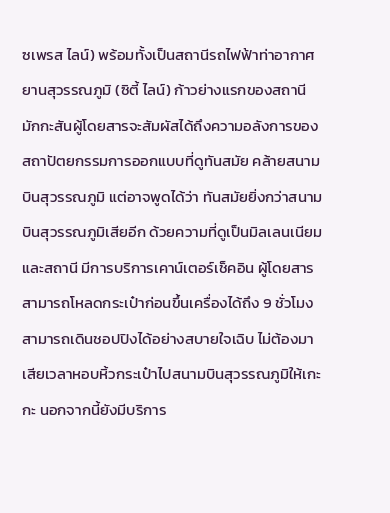ซเพรส ไลน์) พร้อมทั้งเป็นสถานีรถไฟฟ้าท่าอากาศยานสุวรรณภูมิ (ซิตี้ ไลน์) ก้าวย่างแรกของสถานีมักกะสันผู้โดยสารจะสัมผัสได้ถึงความอลังการของสถาปัตยกรรมการออกแบบที่ดูทันสมัย คล้ายสนามบินสุวรรณภูมิ แต่อาจพูดได้ว่า ทันสมัยยิ่งกว่าสนามบินสุวรรณภูมิเสียอีก ด้วยความที่ดูเป็นมิลเลนเนียม และสถานี มีการบริการเคาน์เตอร์เช็คอิน ผู้โดยสารสามารถโหลดกระเป๋าก่อนขึ้นเครื่องได้ถึง 9 ชั่วโมง สามารถเดินชอปปิงได้อย่างสบายใจเฉิบ ไม่ต้องมาเสียเวลาหอบหิ้วกระเป๋าไปสนามบินสุวรรณภูมิให้เกะกะ นอกจากนี้ยังมีบริการ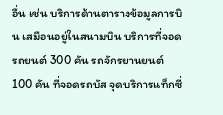อื่น เช่น บริการด้านตารางข้อมูลการบิน เสมือนอยู่ในสนามบิน บริการที่จอดรถยนต์ 300 คัน รถจักรยานยนต์ 100 คัน ที่จอดรถบัส จุดบริการแท็กซี่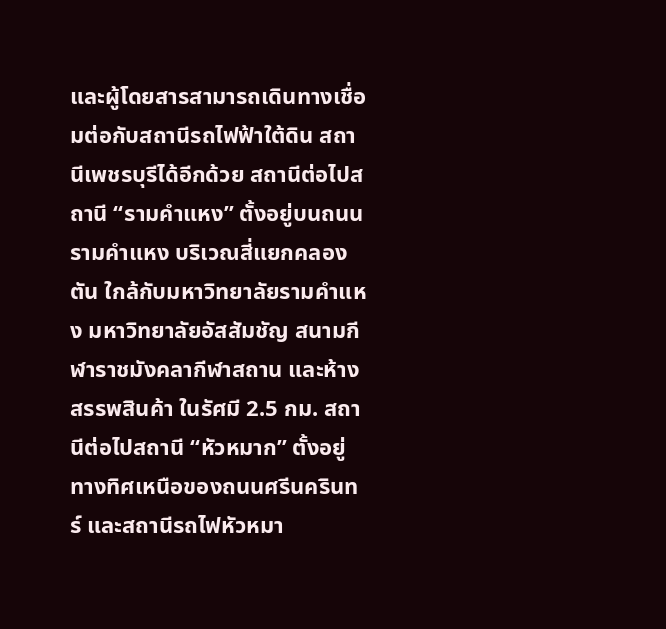และผู้โดยสารสามารถเดินทางเชื่อมต่อกับสถานีรถไฟฟ้าใต้ดิน สถานีเพชรบุรีได้อีกด้วย สถานีต่อไปสถานี “รามคำแหง” ตั้งอยู่บนถนนรามคำแหง บริเวณสี่แยกคลองตัน ใกล้กับมหาวิทยาลัยรามคำแหง มหาวิทยาลัยอัสสัมชัญ สนามกีฬาราชมังคลากีฬาสถาน และห้างสรรพสินค้า ในรัศมี 2.5 กม. สถานีต่อไปสถานี “หัวหมาก” ตั้งอยู่ทางทิศเหนือของถนนศรีนครินทร์ และสถานีรถไฟหัวหมา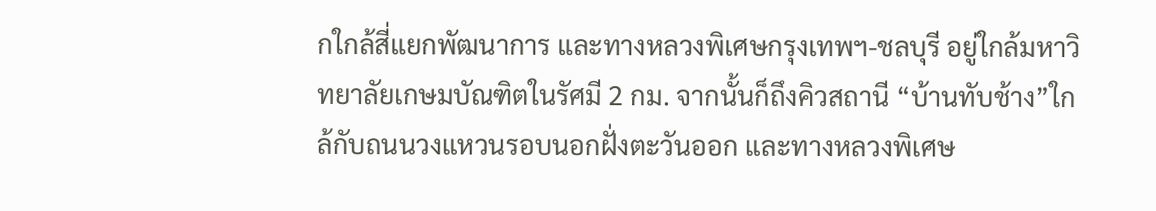กใกล้สี่แยกพัฒนาการ และทางหลวงพิเศษกรุงเทพฯ-ชลบุรี อยู่ใกล้มหาวิทยาลัยเกษมบัณฑิตในรัศมี 2 กม. จากนั้นก็ถึงคิวสถานี “บ้านทับช้าง”ใกล้กับถนนวงแหวนรอบนอกฝั่งตะวันออก และทางหลวงพิเศษ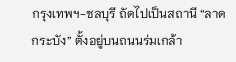กรุงเทพฯ-ชลบุรี ถัดไปเป็นสถานี “ลาดกระบัง” ตั้งอยู่บนถนนร่มเกล้า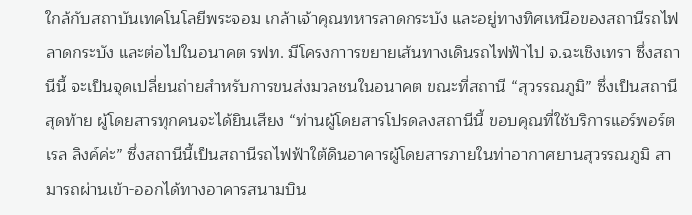ใกล้กับสถาบันเทคโนโลยีพระจอม เกล้าเจ้าคุณทหารลาดกระบัง และอยู่ทางทิศเหนือของสถานีรถไฟลาดกระบัง และต่อไปในอนาคต รฟท. มีโครงกาารขยายเส้นทางเดินรถไฟฟ้าไป จ.ฉะเชิงเทรา ซึ่งสถานีนี้ จะเป็นจุดเปลี่ยนถ่ายสำหรับการขนส่งมวลชนในอนาคต ขณะที่สถานี “สุวรรณภูมิ” ซึ่งเป็นสถานีสุดท้าย ผู้โดยสารทุกคนจะได้ยินเสียง “ท่านผู้โดยสารโปรดลงสถานีนี้ ขอบคุณที่ใช้บริการแอร์พอร์ต เรล ลิงค์ค่ะ” ซึ่งสถานีนี้เป็นสถานีรถไฟฟ้าใต้ดินอาคารผู้โดยสารภายในท่าอากาศยานสุวรรณภูมิ สามารถผ่านเข้า-ออกได้ทางอาคารสนามบิน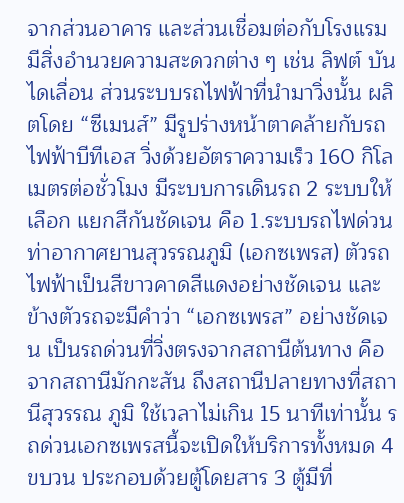จากส่วนอาคาร และส่วนเชื่อมต่อกับโรงแรม มีสิ่งอำนวยความสะดวกต่าง ๆ เช่น ลิฟต์ บันไดเลื่อน ส่วนระบบรถไฟฟ้าที่นำมาวิ่งนั้น ผลิตโดย “ซีเมนส์” มีรูปร่างหน้าตาคล้ายกับรถไฟฟ้าบีทีเอส วิ่งด้วยอัตราความเร็ว 160 กิโลเมตรต่อชั่วโมง มีระบบการเดินรถ 2 ระบบให้เลือก แยกสีกันชัดเจน คือ 1.ระบบรถไฟด่วนท่าอากาศยานสุวรรณภูมิ (เอกซเพรส) ตัวรถไฟฟ้าเป็นสีขาวคาดสีแดงอย่างชัดเจน และข้างตัวรถจะมีคำว่า “เอกซเพรส” อย่างชัดเจน เป็นรถด่วนที่วิ่งตรงจากสถานีต้นทาง คือจากสถานีมักกะสัน ถึงสถานีปลายทางที่สถานีสุวรรณ ภูมิ ใช้เวลาไม่เกิน 15 นาทีเท่านั้น รถด่วนเอกซเพรสนี้จะเปิดให้บริการทั้งหมด 4 ขบวน ประกอบด้วยตู้โดยสาร 3 ตู้มีที่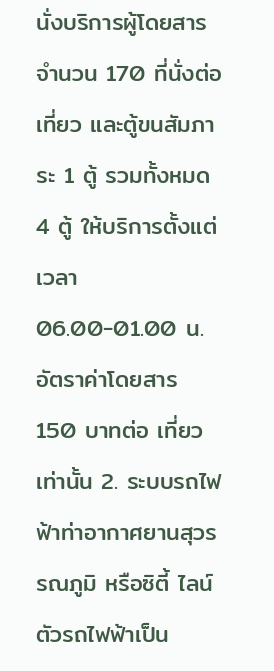นั่งบริการผู้โดยสารจำนวน 170 ที่นั่งต่อเที่ยว และตู้ขนสัมภาระ 1 ตู้ รวมทั้งหมด 4 ตู้ ให้บริการตั้งแต่เวลา 06.00-01.00 น. อัตราค่าโดยสาร 150 บาทต่อ เที่ยวเท่านั้น 2. ระบบรถไฟฟ้าท่าอากาศยานสุวรรณภูมิ หรือซิตี้ ไลน์ ตัวรถไฟฟ้าเป็น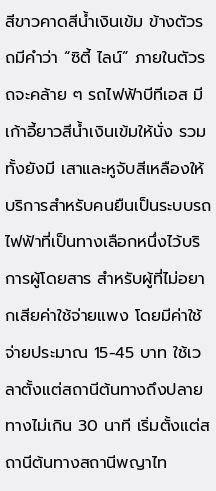สีขาวคาดสีน้ำเงินเข้ม ข้างตัวรถมีคำว่า “ซิตี้ ไลน์” ภายในตัวรถจะคล้าย ๆ รถไฟฟ้าบีทีเอส มีเก้าอี้ยาวสีน้ำเงินเข้มให้นั่ง รวมทั้งยังมี เสาและหูจับสีเหลืองให้บริการสำหรับคนยืนเป็นระบบรถไฟฟ้าที่เป็นทางเลือกหนึ่งไว้บริการผู้โดยสาร สำหรับผู้ที่ไม่อยากเสียค่าใช้จ่ายแพง โดยมีค่าใช้จ่ายประมาณ 15-45 บาท ใช้เวลาตั้งแต่สถานีต้นทางถึงปลายทางไม่เกิน 30 นาที เริ่มตั้งแต่สถานีต้นทางสถานีพญาไท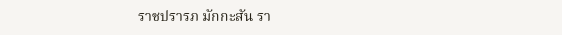ราชปรารภ มักกะสัน รา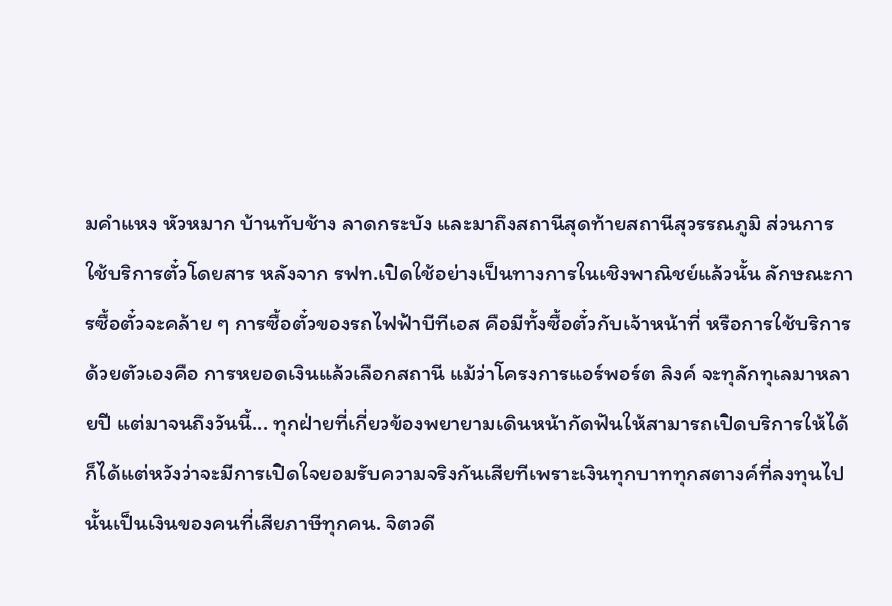มคำแหง หัวหมาก บ้านทับช้าง ลาดกระบัง และมาถึงสถานีสุดท้ายสถานีสุวรรณภูมิ ส่วนการใช้บริการตั๋วโดยสาร หลังจาก รฟท.เปิดใช้อย่างเป็นทางการในเชิงพาณิชย์แล้วนั้น ลักษณะการซื้อตั๋วจะคล้าย ๆ การซื้อตั๋วของรถไฟฟ้าบีทีเอส คือมีทั้งซื้อตั๋วกับเจ้าหน้าที่ หรือการใช้บริการด้วยตัวเองคือ การหยอดเงินแล้วเลือกสถานี แม้ว่าโครงการแอร์พอร์ต ลิงค์ จะทุลักทุเลมาหลายปี แต่มาจนถึงวันนี้... ทุกฝ่ายที่เกี่ยวข้องพยายามเดินหน้ากัดฟันให้สามารถเปิดบริการให้ได้ ก็ได้แต่หวังว่าจะมีการเปิดใจยอมรับความจริงกันเสียทีเพราะเงินทุกบาททุกสตางค์ที่ลงทุนไปนั้นเป็นเงินของคนที่เสียภาษีทุกคน. จิตวดี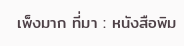เพ็งมาก ที่มา : หนังสือพิม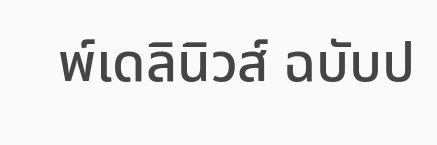พ์เดลินิวส์ ฉบับป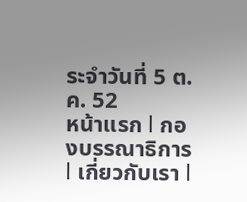ระจำวันที่ 5 ต.ค. 52
หน้าแรก l กองบรรณาธิการ l เกี่ยวกับเรา l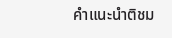คำแนะนำติชม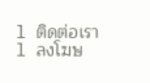l ติดต่อเรา l ลงโฆษ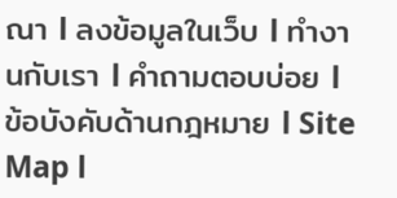ณา l ลงข้อมูลในเว็บ l ทำงานกับเรา l คำถามตอบบ่อย l ข้อบังคับด้านกฎหมาย l Site Map l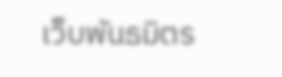เว็บพันธมิตร